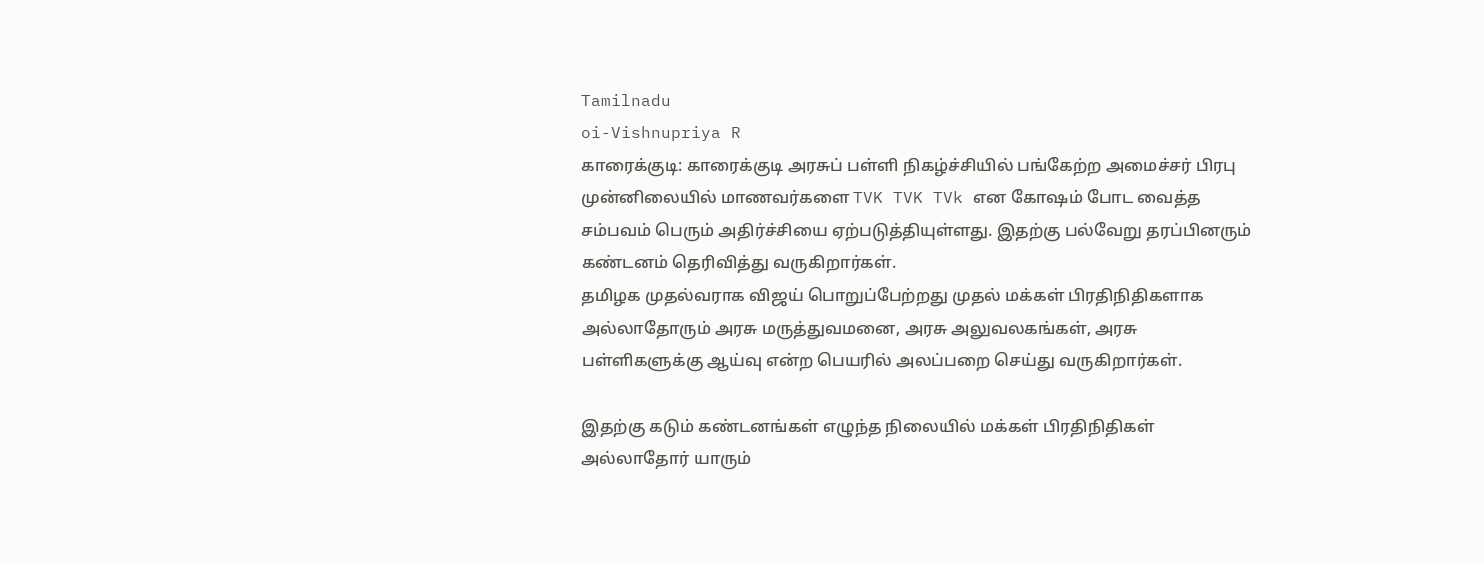Tamilnadu
oi-Vishnupriya R
காரைக்குடி: காரைக்குடி அரசுப் பள்ளி நிகழ்ச்சியில் பங்கேற்ற அமைச்சர் பிரபு முன்னிலையில் மாணவர்களை TVK TVK TVk என கோஷம் போட வைத்த சம்பவம் பெரும் அதிர்ச்சியை ஏற்படுத்தியுள்ளது. இதற்கு பல்வேறு தரப்பினரும் கண்டனம் தெரிவித்து வருகிறார்கள்.
தமிழக முதல்வராக விஜய் பொறுப்பேற்றது முதல் மக்கள் பிரதிநிதிகளாக அல்லாதோரும் அரசு மருத்துவமனை, அரசு அலுவலகங்கள், அரசு பள்ளிகளுக்கு ஆய்வு என்ற பெயரில் அலப்பறை செய்து வருகிறார்கள்.

இதற்கு கடும் கண்டனங்கள் எழுந்த நிலையில் மக்கள் பிரதிநிதிகள் அல்லாதோர் யாரும்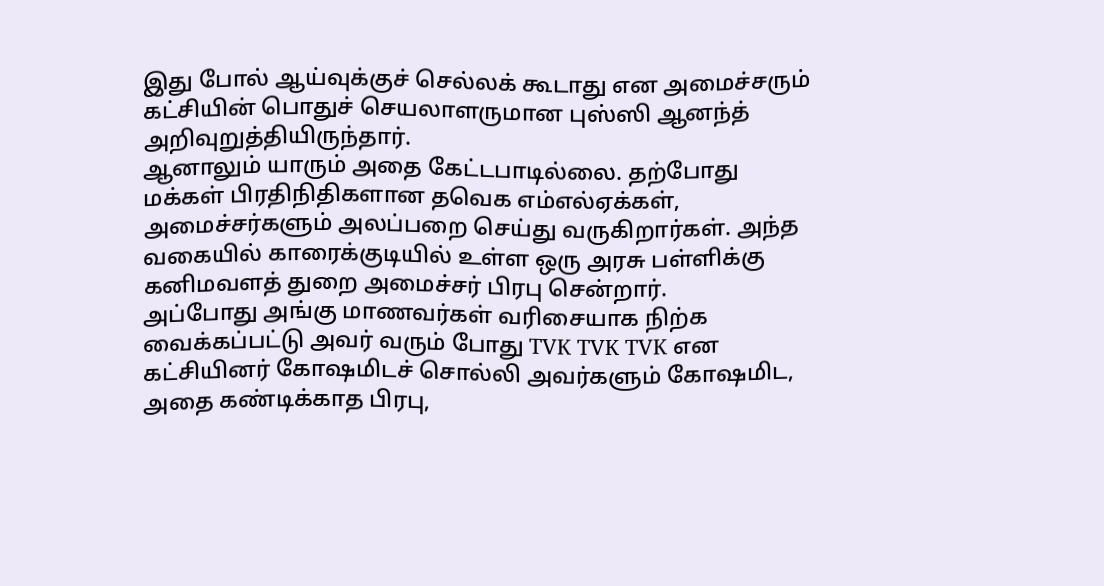இது போல் ஆய்வுக்குச் செல்லக் கூடாது என அமைச்சரும் கட்சியின் பொதுச் செயலாளருமான புஸ்ஸி ஆனந்த் அறிவுறுத்தியிருந்தார்.
ஆனாலும் யாரும் அதை கேட்டபாடில்லை. தற்போது மக்கள் பிரதிநிதிகளான தவெக எம்எல்ஏக்கள், அமைச்சர்களும் அலப்பறை செய்து வருகிறார்கள். அந்த வகையில் காரைக்குடியில் உள்ள ஒரு அரசு பள்ளிக்கு கனிமவளத் துறை அமைச்சர் பிரபு சென்றார்.
அப்போது அங்கு மாணவர்கள் வரிசையாக நிற்க வைக்கப்பட்டு அவர் வரும் போது TVK TVK TVK என கட்சியினர் கோஷமிடச் சொல்லி அவர்களும் கோஷமிட, அதை கண்டிக்காத பிரபு,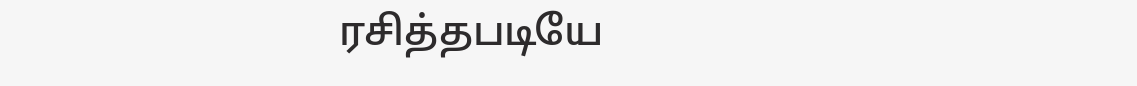ரசித்தபடியே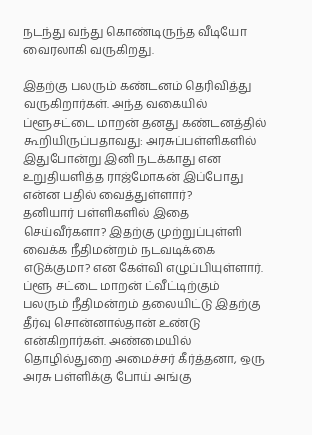நடந்து வந்து கொண்டிருந்த வீடியோ வைரலாகி வருகிறது.

இதற்கு பலரும் கண்டனம் தெரிவித்து வருகிறார்கள். அந்த வகையில் ப்ளூசட்டை மாறன் தனது கண்டனத்தில் கூறியிருப்பதாவது: அரசுப்பள்ளிகளில் இதுபோன்று இனி நடக்காது என உறுதியளித்த ராஜ்மோகன் இப்போது என்ன பதில் வைத்துள்ளார்?
தனியார் பள்ளிகளில் இதை செய்வீர்களா? இதற்கு முற்றுப்புள்ளி வைக்க நீதிமன்றம் நடவடிக்கை எடுக்குமா? என கேள்வி எழுப்பியுள்ளார்.
ப்ளூ சட்டை மாறன் ட்வீட்டிற்கும் பலரும் நீதிமன்றம் தலையிட்டு இதற்கு தீர்வு சொன்னால்தான் உண்டு என்கிறார்கள். அண்மையில் தொழில்துறை அமைச்சர் கீர்த்தனா, ஒரு அரசு பள்ளிக்கு போய் அங்கு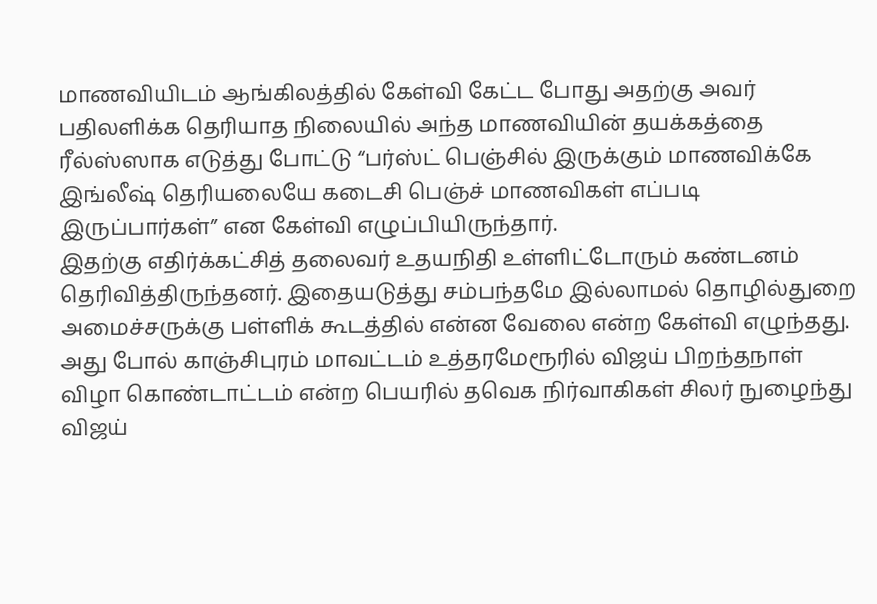மாணவியிடம் ஆங்கிலத்தில் கேள்வி கேட்ட போது அதற்கு அவர் பதிலளிக்க தெரியாத நிலையில் அந்த மாணவியின் தயக்கத்தை ரீல்ஸ்ஸாக எடுத்து போட்டு “பர்ஸ்ட் பெஞ்சில் இருக்கும் மாணவிக்கே இங்லீஷ் தெரியலையே கடைசி பெஞ்ச் மாணவிகள் எப்படி இருப்பார்கள்” என கேள்வி எழுப்பியிருந்தார்.
இதற்கு எதிர்க்கட்சித் தலைவர் உதயநிதி உள்ளிட்டோரும் கண்டனம் தெரிவித்திருந்தனர். இதையடுத்து சம்பந்தமே இல்லாமல் தொழில்துறை அமைச்சருக்கு பள்ளிக் கூடத்தில் என்ன வேலை என்ற கேள்வி எழுந்தது. அது போல் காஞ்சிபுரம் மாவட்டம் உத்தரமேரூரில் விஜய் பிறந்தநாள் விழா கொண்டாட்டம் என்ற பெயரில் தவெக நிர்வாகிகள் சிலர் நுழைந்து விஜய்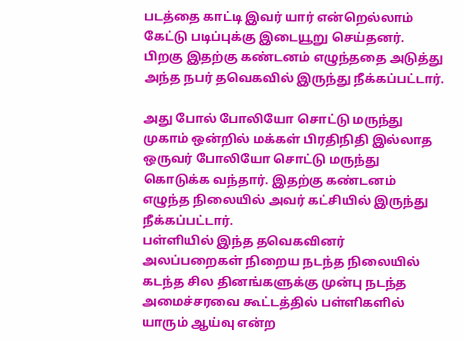படத்தை காட்டி இவர் யார் என்றெல்லாம் கேட்டு படிப்புக்கு இடையூறு செய்தனர். பிறகு இதற்கு கண்டனம் எழுந்ததை அடுத்து அந்த நபர் தவெகவில் இருந்து நீக்கப்பட்டார்.

அது போல் போலியோ சொட்டு மருந்து முகாம் ஒன்றில் மக்கள் பிரதிநிதி இல்லாத ஒருவர் போலியோ சொட்டு மருந்து கொடுக்க வந்தார். இதற்கு கண்டனம் எழுந்த நிலையில் அவர் கட்சியில் இருந்து நீக்கப்பட்டார்.
பள்ளியில் இந்த தவெகவினர் அலப்பறைகள் நிறைய நடந்த நிலையில் கடந்த சில தினங்களுக்கு முன்பு நடந்த அமைச்சரவை கூட்டத்தில் பள்ளிகளில் யாரும் ஆய்வு என்ற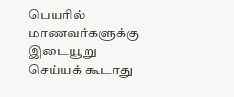பெயரில் மாணவர்களுக்கு இடையூறு செய்யக் கூடாது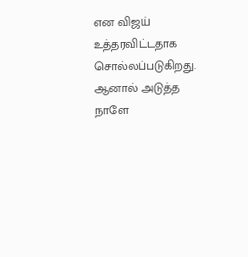என விஜய் உத்தரவிட்டதாக சொல்லப்படுகிறது. ஆனால் அடுத்த நாளே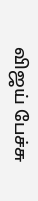விஜய் பேச்சு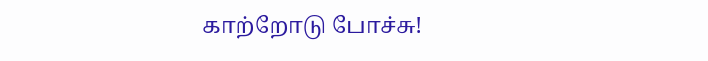காற்றோடு போச்சு!